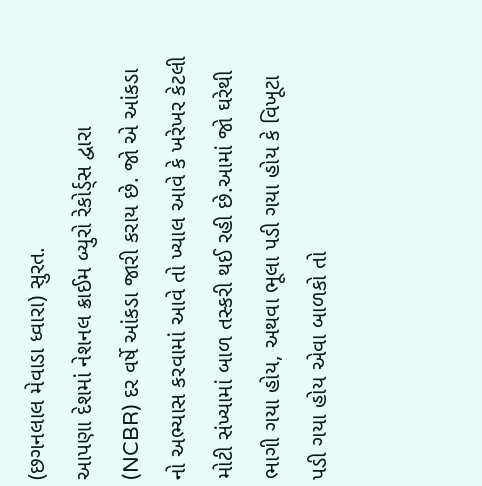(છગનલાલ મેવાડા ધ્વારા) સુરત.
આપણા દેશમાં નેશનલ ક્રાઈમ બ્યુરો રેકોર્ડ્સ દ્વારા (NCBR) દર વર્ષે આંકડા જારી કરાય છે. જો એ આંકડા નો અભ્યાસ કરવામાં આવે તો ખ્યાલ આવે કે ખરેખર કેટલી મોટી સંખ્યામાં બાળ તસ્કરી થઈ રહી છે.આમાં જો ઘરેથી ભાગી ગયા હોય, અથવા ભૂલા પડી ગયા હોય કે વિખૂટા પડી ગયા હોય એવા બાળકો તો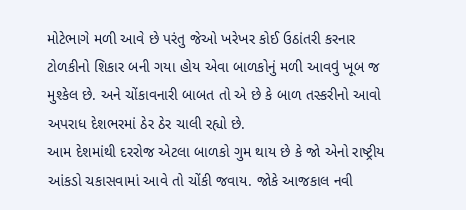મોટેભાગે મળી આવે છે પરંતુ જેઓ ખરેખર કોઈ ઉઠાંતરી કરનાર ટોળકીનો શિકાર બની ગયા હોય એવા બાળકોનું મળી આવવું ખૂબ જ મુશ્કેલ છે. અને ચોંકાવનારી બાબત તો એ છે કે બાળ તસ્કરીનો આવો અપરાધ દેશભરમાં ઠેર ઠેર ચાલી રહ્યો છે.
આમ દેશમાંથી દરરોજ એટલા બાળકો ગુમ થાય છે કે જો એનો રાષ્ટ્રીય આંકડો ચકાસવામાં આવે તો ચોંકી જવાય. જોકે આજકાલ નવી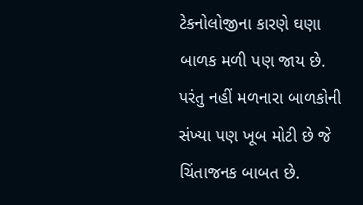ટેકનોલોજીના કારણે ઘણા બાળક મળી પણ જાય છે. પરંતુ નહીં મળનારા બાળકોની સંખ્યા પણ ખૂબ મોટી છે જે ચિંતાજનક બાબત છે.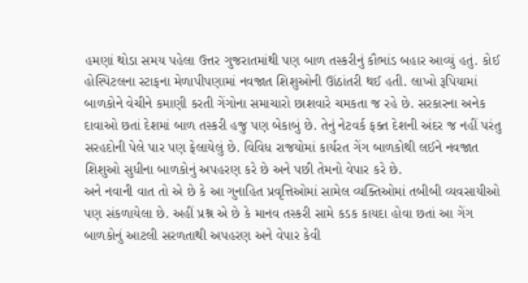હમણાં થોડા સમય પહેલા ઉત્તર ગુજરાતમાંથી પણ બાળ તસ્કરીનું કૌભાંડ બહાર આવ્યું હતું. કોઈ હોસ્પિટલના સ્ટાફના મેળાપીપણામાં નવજાત શિશુઓની ઊંઠાંતરી થઈ હતી. લાખો રૂપિયામાં બાળકોને વેચીને કમાણી કરતી ગેંગોના સમાચારો છાશવારે ચમકતા જ રહે છે. સરકારના અનેક દાવાઓ છતાં દેશમાં બાળ તસ્કરી હજુ પણ બેકાબું છે. તેનું નેટવર્ક ફક્ત દેશની અંદર જ નહીં પરંતુ સરહદોની પેલે પાર પણ ફેલાયેલું છે. વિવિધ રાજયોમાં કાર્યરત ગેંગ બાળકોથી લઈને નવજાત શિશુઓ સુધીના બાળકોનું અપહરણ કરે છે અને પછી તેમનો વેપાર કરે છે.
અને નવાની વાત તો એ છે કે આ ગુનાહિત પ્રવૃત્તિઓમાં સામેલ વ્યક્તિઓમાં તબીબી વ્યવસાયીઓ પણ સંકળાયેલા છે. અહીં પ્રશ્ન એ છે કે માનવ તસ્કરી સામે કડક કાયદા હોવા છતાં આ ગેંગ બાળકોનું આટલી સરળતાથી અપહરણ અને વેપાર કેવી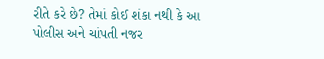રીતે કરે છે? તેમાં કોઈ શંકા નથી કે આ પોલીસ અને ચાંપતી નજર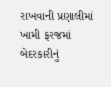રાખવાની પ્રણાલીમાં ખામી ફરજમાં બેદરકારીનું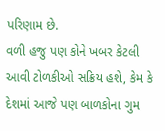પરિણામ છે.
વળી હજુ પણ કોને ખબર કેટલી આવી ટોળકીઓ સક્રિય હશે, કેમ કે દેશમાં આજે પણ બાળકોના ગુમ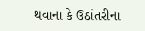થવાના કે ઉઠાંતરીના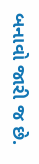બનાવો જારી જ છે.